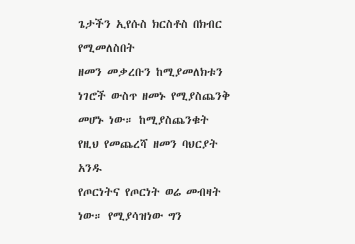ጌታችን ኢየሱስ ክርስቶስ በክብር የሚመለስበት
ዘመን መቃረቡን ከሚያመለክቱን ነገሮች ውስጥ ዘመኑ የሚያስጨንቅ መሆኑ ነው። ከሚያስጨንቁት የዚህ የመጨረሻ ዘመን ባህርያት አንዱ
የጦርነትና የጦርነት ወሬ መብዛት ነው። የሚያሳዝነው ግን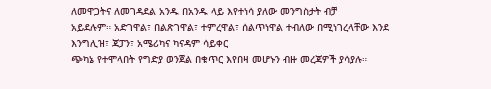ለመዋጋትና ለመገዳደል አንዱ በአንዱ ላይ እየተነሳ ያለው መንግስታት ብቻ
አይደሉም። አድገዋል፣ በልጽገዋል፣ ተምረዋል፣ ሰልጥነዋል ተብለው በሚነገረላቸው እንደ እንግሊዝ፣ ጃፓን፣ አሜሪካና ካናዳም ሳይቀር
ጭካኔ የተሞላበት የግድያ ወንጀል በቁጥር እየበዛ መሆኑን ብዙ መረጃዎች ያሳያሉ።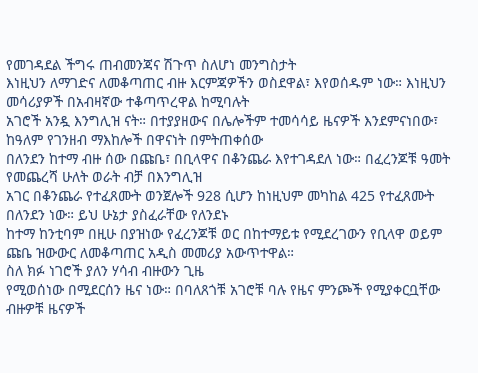የመገዳደል ችግሩ ጠብመንጃና ሽጉጥ ስለሆነ መንግስታት
እነዚህን ለማገድና ለመቆጣጠር ብዙ እርምጃዎችን ወስደዋል፣ እየወሰዱም ነው። እነዚህን መሳሪያዎች በአብዛኛው ተቆጣጥረዋል ከሚባሉት
አገሮች አንዷ እንግሊዝ ናት። በተያያዘውና በሌሎችም ተመሳሳይ ዜናዎች እንደምናነበው፣ ከዓለም የገንዘብ ማእከሎች በዋናነት በምትጠቀሰው
በለንደን ከተማ ብዙ ሰው በጩቤ፣ በቢላዋና በቆንጨራ እየተገዳደለ ነው። በፈረንጆቹ ዓመት የመጨረሻ ሁለት ወራት ብቻ በእንግሊዝ
አገር በቆንጨራ የተፈጸሙት ወንጀሎች 928 ሲሆን ከነዚህም መካከል 425 የተፈጸሙት በለንደን ነው። ይህ ሁኔታ ያስፈራቸው የለንደኑ
ከተማ ከንቲባም በዚሁ በያዝነው የፈረንጆቹ ወር በከተማይቱ የሚደረገውን የቢላዋ ወይም ጩቤ ዝውውር ለመቆጣጠር አዲስ መመሪያ አውጥተዋል።
ስለ ክፉ ነገሮች ያለን ሃሳብ ብዙውን ጊዜ
የሚወሰነው በሚደርሰን ዜና ነው። በባለጸጎቹ አገሮቹ ባሉ የዜና ምንጮች የሚያቀርቧቸው ብዙዎቹ ዜናዎች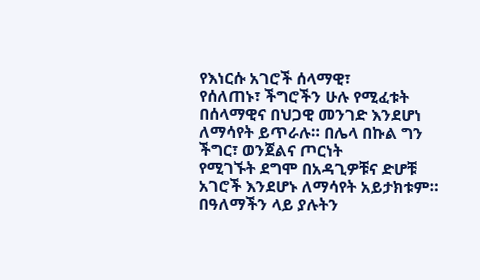የእነርሱ አገሮች ሰላማዊ፣
የሰለጠኑ፣ ችግሮችን ሁሉ የሚፈቱት በሰላማዊና በህጋዊ መንገድ እንደሆነ ለማሳየት ይጥራሉ። በሌላ በኩል ግን ችግር፣ ወንጀልና ጦርነት
የሚገኙት ደግሞ በአዳጊዎቹና ድሆቹ አገሮች እንደሆኑ ለማሳየት አይታክቱም። በዓለማችን ላይ ያሉትን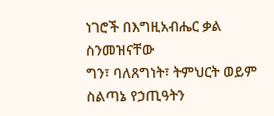ነገሮች በእግዚአብሔር ቃል ስንመዝናቸው
ግን፣ ባለጸግነት፣ ትምህርት ወይም ስልጣኔ የኃጢዓትን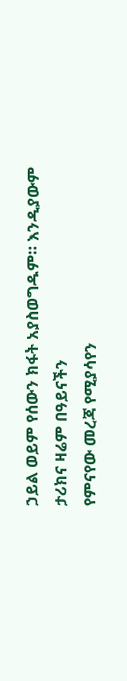ኃይል ወይም የሰውን ክፋት አያስወግዱም። እንዲያውም ታሪክና ዛሬም በዓይናችን
የምናየው መረጃ የሚያሳየን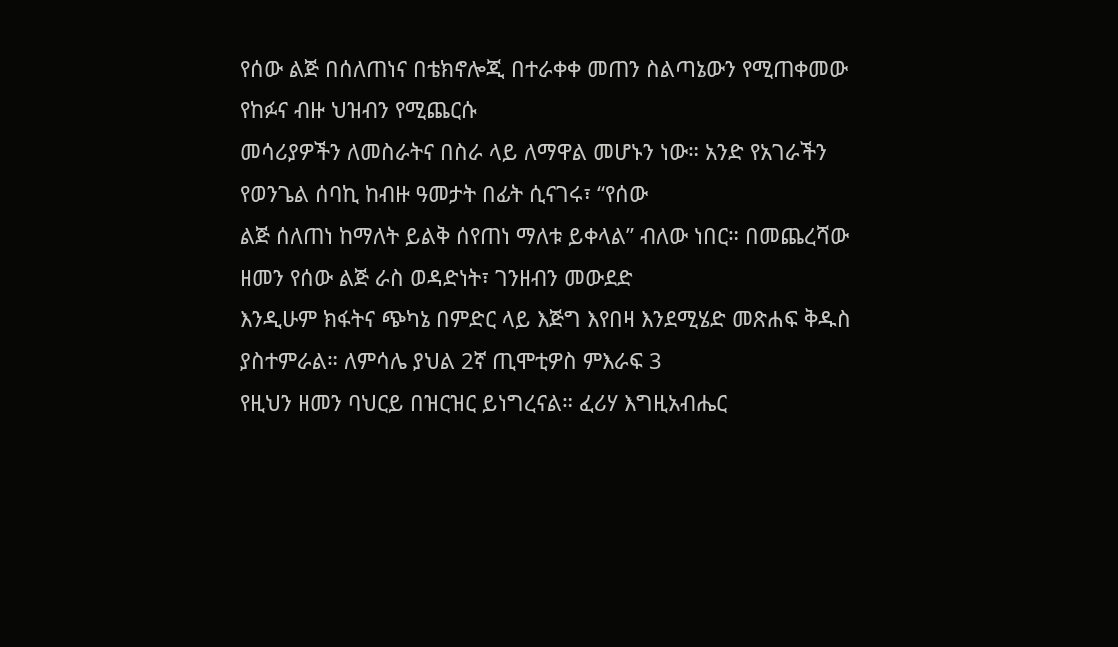የሰው ልጅ በሰለጠነና በቴክኖሎጂ በተራቀቀ መጠን ስልጣኔውን የሚጠቀመው የከፉና ብዙ ህዝብን የሚጨርሱ
መሳሪያዎችን ለመስራትና በስራ ላይ ለማዋል መሆኑን ነው። አንድ የአገራችን የወንጌል ሰባኪ ከብዙ ዓመታት በፊት ሲናገሩ፣ “የሰው
ልጅ ሰለጠነ ከማለት ይልቅ ሰየጠነ ማለቱ ይቀላል” ብለው ነበር። በመጨረሻው ዘመን የሰው ልጅ ራስ ወዳድነት፣ ገንዘብን መውደድ
እንዲሁም ክፋትና ጭካኔ በምድር ላይ እጅግ እየበዛ እንደሚሄድ መጽሐፍ ቅዱስ ያስተምራል። ለምሳሌ ያህል 2ኛ ጢሞቲዎስ ምእራፍ 3
የዚህን ዘመን ባህርይ በዝርዝር ይነግረናል። ፈሪሃ እግዚአብሔር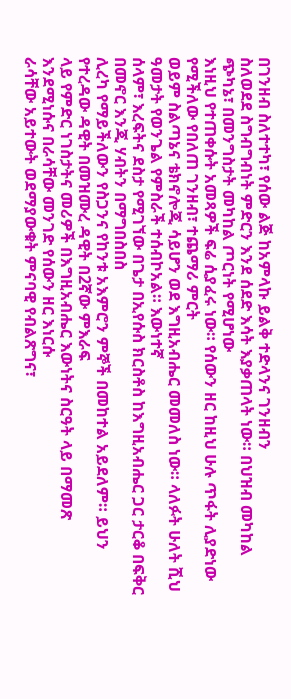በገንዘብ ስለተተካ፣ የሰው ልጅ ከአምላኩ ይልቅ ተድላንና ገንዘብን
ስለወደደ ስግብግብነት ምድርን እንደ ሰደድ እሳት እያቃጠላት ነው። በህዝብ መካከል ጭካኔ፣ በመንግስታት መካከል ጦርነት የሚሆነው
እነዚህ የተጠቀሱት አመጻዎች ፍሬ ሲያፈሩ ነው። የሰውን ዘር ከዚህ ሁሉ ጥፋት ሊያድነው የሚችለው የበለጠ ገንዘብ፣ ተጨማሪ ምርት
ወይም ስልጣኔና ቴክኖሎጂ ሳይሆን ወደ እግዚአብሔር መመለስ ነው። ላለፉት ሁለት ሺህ ዓመታት የወንጌል የምስራች ተሰብኮአል። እውነተኛ
ሰላም፣ እረፍትና ደስታ የሚገኘው በጌታ በኢየሱስ ክርስቶስ ከእግዚአብሔር ጋር ታርቆ በፍቅር በመኖር እንጂ ሃብትን በማግበስበስ
ሊረካ የማይችለውን የስጋንና የከንቱ አእምሮን ምኞች በመከተል አይደለም። ይህን የተረዳው ዳዊት በመዝሙረ ዳዊት በ2ኛው ምእራፍ
ላይ የምድር ነገስታትና መሪዎች በእግዚአብሔር እውነትና ስርዓት ላይ በማመጽ እንደሚነሱና በራሳቸው መንገድ የሰውን ዘር እነርሱ
ራሳቸው አይተውት ወደማያውቁት ምናባዊ የብልጽግና፣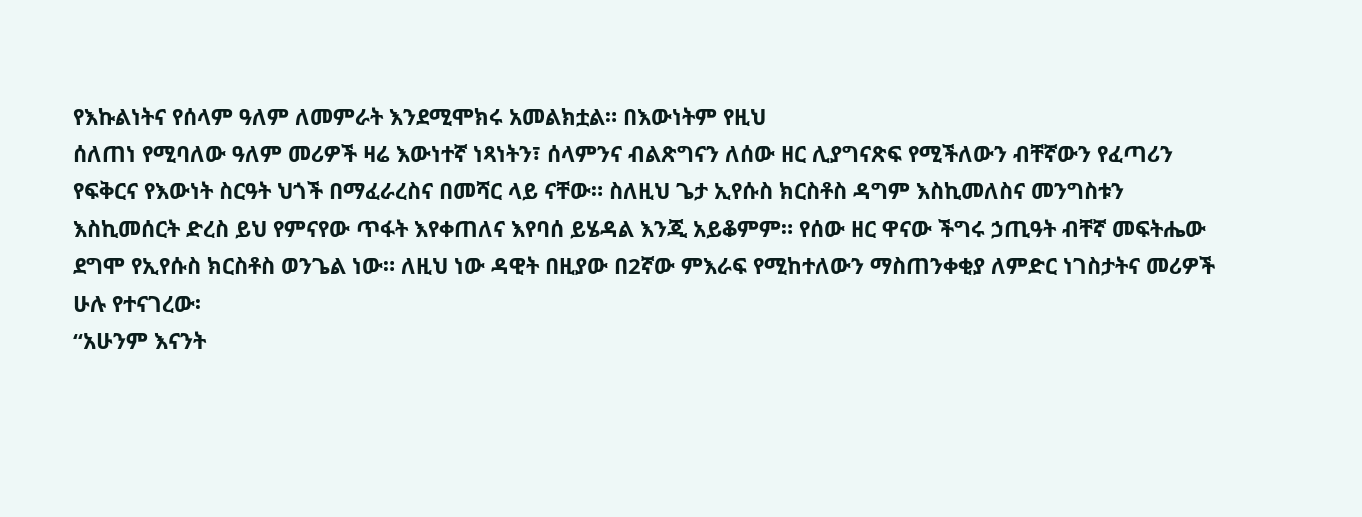የእኩልነትና የሰላም ዓለም ለመምራት እንደሚሞክሩ አመልክቷል። በእውነትም የዚህ
ሰለጠነ የሚባለው ዓለም መሪዎች ዛሬ እውነተኛ ነጻነትን፣ ሰላምንና ብልጽግናን ለሰው ዘር ሊያግናጽፍ የሚችለውን ብቸኛውን የፈጣሪን
የፍቅርና የእውነት ስርዓት ህጎች በማፈራረስና በመሻር ላይ ናቸው። ስለዚህ ጌታ ኢየሱስ ክርስቶስ ዳግም እስኪመለስና መንግስቱን
እስኪመሰርት ድረስ ይህ የምናየው ጥፋት እየቀጠለና እየባሰ ይሄዳል እንጂ አይቆምም። የሰው ዘር ዋናው ችግሩ ኃጢዓት ብቸኛ መፍትሔው
ደግሞ የኢየሱስ ክርስቶስ ወንጌል ነው። ለዚህ ነው ዳዊት በዚያው በ2ኛው ምእራፍ የሚከተለውን ማስጠንቀቂያ ለምድር ነገስታትና መሪዎች
ሁሉ የተናገረው፡
“አሁንም እናንት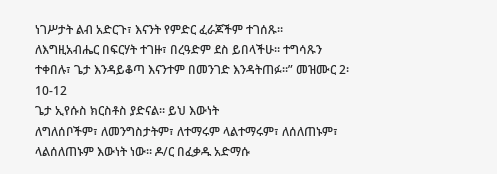ነገሥታት ልብ አድርጉ፣ እናንት የምድር ፈራጆችም ተገሰጹ።
ለእግዚአብሔር በፍርሃት ተገዙ፣ በረዓድም ደስ ይበላችሁ። ተግሳጹን ተቀበሉ፣ ጌታ እንዳይቆጣ እናንተም በመንገድ እንዳትጠፉ።” መዝሙር 2፡10-12
ጌታ ኢየሱስ ክርስቶስ ያድናል። ይህ እውነት
ለግለሰቦችም፣ ለመንግስታትም፣ ለተማሩም ላልተማሩም፣ ለሰለጠኑም፣ ላልሰለጠኑም እውነት ነው። ዶ/ር በፈቃዱ አድማሱ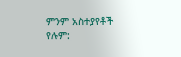ምንም አስተያየቶች የሉም: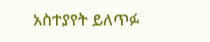አስተያየት ይለጥፉ